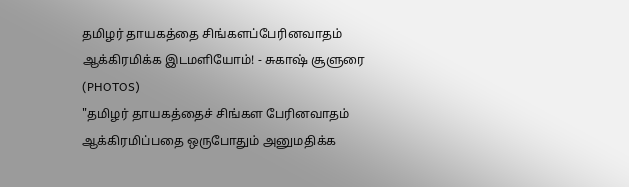தமிழர் தாயகத்தை சிங்களப்பேரினவாதம் ஆக்கிரமிக்க இடமளியோம்! - சுகாஷ் சூளுரை (PHOTOS)
"தமிழர் தாயகத்தைச் சிங்கள பேரினவாதம் ஆக்கிரமிப்பதை ஒருபோதும் அனுமதிக்க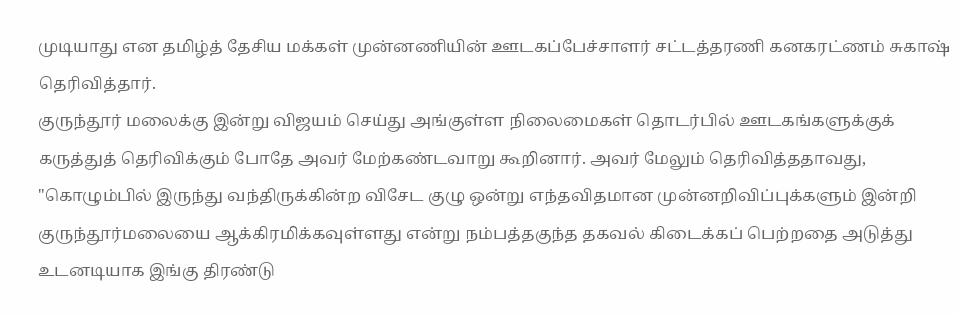முடியாது என தமிழ்த் தேசிய மக்கள் முன்னணியின் ஊடகப்பேச்சாளர் சட்டத்தரணி கனகரட்ணம் சுகாஷ் தெரிவித்தார்.
குருந்தூர் மலைக்கு இன்று விஜயம் செய்து அங்குள்ள நிலைமைகள் தொடர்பில் ஊடகங்களுக்குக் கருத்துத் தெரிவிக்கும் போதே அவர் மேற்கண்டவாறு கூறினார். அவர் மேலும் தெரிவித்ததாவது,
"கொழும்பில் இருந்து வந்திருக்கின்ற விசேட குழு ஒன்று எந்தவிதமான முன்னறிவிப்புக்களும் இன்றி குருந்தூர்மலையை ஆக்கிரமிக்கவுள்ளது என்று நம்பத்தகுந்த தகவல் கிடைக்கப் பெற்றதை அடுத்து உடனடியாக இங்கு திரண்டு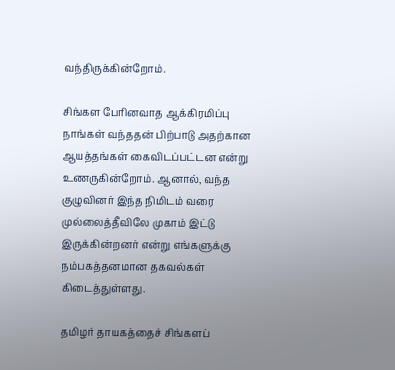வந்திருக்கின்றோம்.

சிங்கள பேரினவாத ஆக்கிரமிப்பு
நாங்கள் வந்ததன் பிற்பாடு அதற்கான ஆயத்தங்கள் கைவிடப்பட்டன என்று உணருகின்றோம். ஆனால், வந்த குழுவினர் இந்த நிமிடம் வரை முல்லைத்தீவிலே முகாம் இட்டு இருக்கின்றனர் என்று எங்களுக்கு நம்பகத்தனமான தகவல்கள் கிடைத்துள்ளது.

தமிழர் தாயகத்தைச் சிங்களப்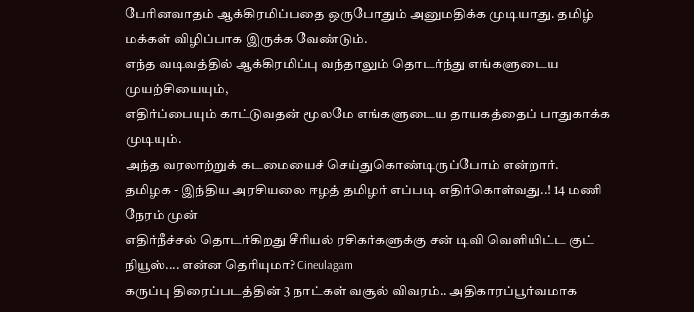பேரினவாதம் ஆக்கிரமிப்பதை ஒருபோதும் அனுமதிக்க முடியாது. தமிழ் மக்கள் விழிப்பாக இருக்க வேண்டும்.
எந்த வடிவத்தில் ஆக்கிரமிப்பு வந்தாலும் தொடர்ந்து எங்களுடைய முயற்சியையும்,
எதிர்ப்பையும் காட்டுவதன் மூலமே எங்களுடைய தாயகத்தைப் பாதுகாக்க முடியும்.
அந்த வரலாற்றுக் கடமையைச் செய்துகொண்டிருப்போம் என்றார்.
தமிழக - இந்திய அரசியலை ஈழத் தமிழர் எப்படி எதிர்கொள்வது..! 14 மணி நேரம் முன்
எதிர்நீச்சல் தொடர்கிறது சீரியல் ரசிகர்களுக்கு சன் டிவி வெளியிட்ட குட் நியூஸ்.... என்ன தெரியுமா? Cineulagam
கருப்பு திரைப்படத்தின் 3 நாட்கள் வசூல் விவரம்.. அதிகாரப்பூர்வமாக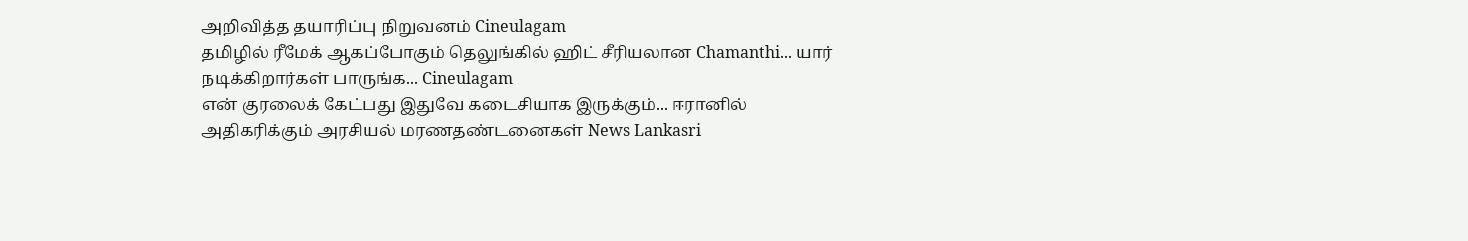அறிவித்த தயாரிப்பு நிறுவனம் Cineulagam
தமிழில் ரீமேக் ஆகப்போகும் தெலுங்கில் ஹிட் சீரியலான Chamanthi... யார் நடிக்கிறார்கள் பாருங்க... Cineulagam
என் குரலைக் கேட்பது இதுவே கடைசியாக இருக்கும்... ஈரானில் அதிகரிக்கும் அரசியல் மரணதண்டனைகள் News Lankasri